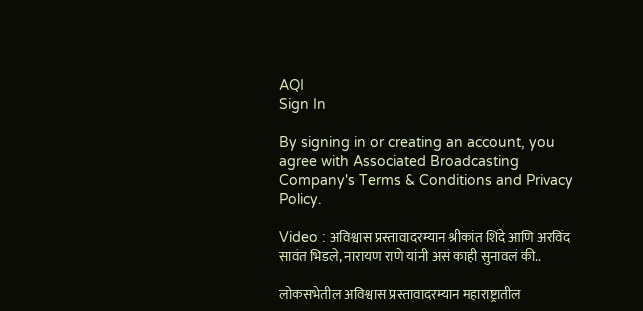AQI
Sign In

By signing in or creating an account, you agree with Associated Broadcasting Company's Terms & Conditions and Privacy Policy.

Video : अविश्वास प्रस्तावादरम्यान श्रीकांत शिंदे आणि अरविंद सावंत भिडले, नारायण राणे यांनी असं काही सुनावलं की..

लोकसभेतील अविश्वास प्रस्तावादरम्यान महाराष्ट्रातील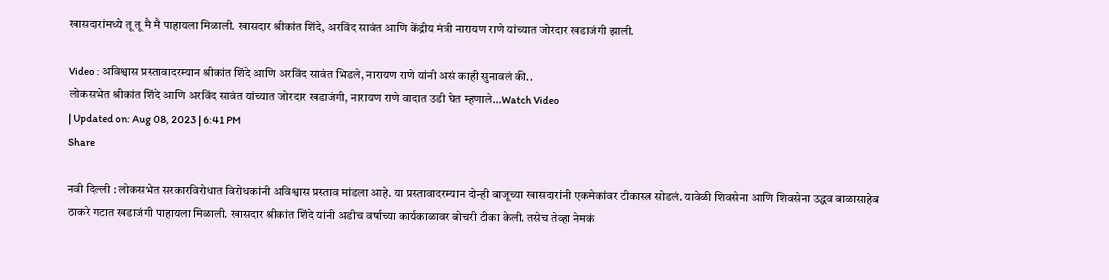खासदारांमध्ये तू तू मै मै पाहायला मिळाली. खासदार श्रीकांत शिंदे, अरविंद सावंत आणि केंद्रीय मंत्री नारायण राणे यांच्यात जोरदार खडाजंगी झाली.

Video : अविश्वास प्रस्तावादरम्यान श्रीकांत शिंदे आणि अरविंद सावंत भिडले, नारायण राणे यांनी असं काही सुनावलं की..
लोकसभेत श्रीकांत शिंदे आणि अरविंद सावंत यांच्यात जोरदार खडाजंगी, नारायण राणे वादात उडी घेत म्हणाले...Watch Video
| Updated on: Aug 08, 2023 | 6:41 PM
Share

नवी दिल्ली : लोकसभेत सरकारविरोधात विरोधकांनी अविश्वास प्रस्ताव मांडला आहे. या प्रस्तावादरम्यान दोन्ही बाजूच्या खासदारांनी एकमेकांवर टीकास्त्र सोडलं. यावेळी शिवसेना आणि शिवसेना उद्धव बाळासाहेब ठाकरे गटात खडाजंगी पाहायला मिळाली. खासदार श्रीकांत शिंदे यांनी अडीच वर्षाच्या कार्यकाळावर बोचरी टीका केली. तसेच तेव्हा नेमकं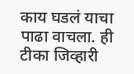काय घडलं याचा पाढा वाचला. ही टीका जिव्हारी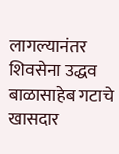लागल्यानंतर शिवसेना उद्धव बाळासाहेब गटाचे खासदार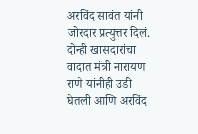अरविंद सावंत यांनी जोरदार प्रत्युत्तर दिलं. दोन्ही खासदारांचा वादात मंत्री नारायण राणे यांनीही उडी घेतली आणि अरविंद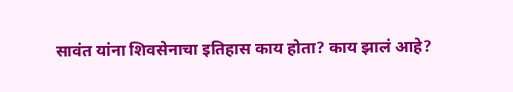सावंत यांना शिवसेनाचा इतिहास काय होता? काय झालं आहे?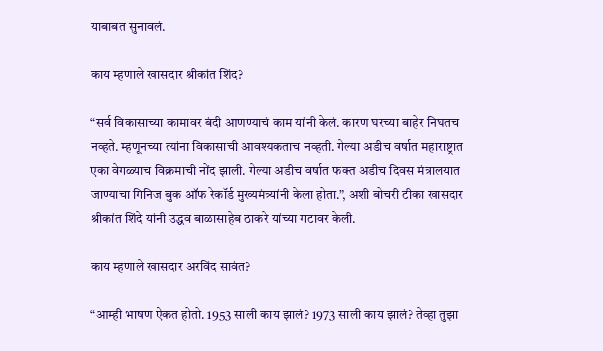याबाबत सुनावलं.

काय म्हणाले खासदार श्रीकांत शिंद?

“सर्व विकासाच्या कामावर बंदी आणण्याचं काम यांनी केलं. कारण घरच्या बाहेर निघतच नव्हते. म्हणूनच्या त्यांना विकासाची आवश्यकताच नव्हती. गेल्या अडीच वर्षात महाराष्ट्रात एका वेगळ्याच विक्रमाची नोंद झाली. गेल्या अडीच वर्षात फक्त अडीच दिवस मंत्रालयात जाण्याचा गिनिज बुक ऑफ रेकॉर्ड मुख्यमंत्र्यांनी केला होता.”, अशी बोचरी टीका खासदार श्रीकांत शिंदे यांनी उद्धव बाळासाहेब ठाकरे यांच्या गटावर केली.

काय म्हणाले खासदार अरविंद सावंत?

“आम्ही भाषण ऐकत होतो. 1953 साली काय झालं? 1973 साली काय झालं? तेव्हा तुझा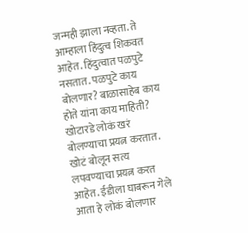जन्मही झाला नव्हता. ते आम्हाला हिंदुत्व शिकवत आहेत. हिंदुत्वात पळपुटे नसतात. पळपुटे काय बोलणार? बाळासाहेब काय होते यांना काय माहिती? खोटारडे लोकं खरं बोलण्याचा प्रयत्न करतात. खोटं बोलून सत्य लपवण्याचा प्रयत्न करत आहेत. ईडीला घाबरून गेले आता हे लोकं बोलणार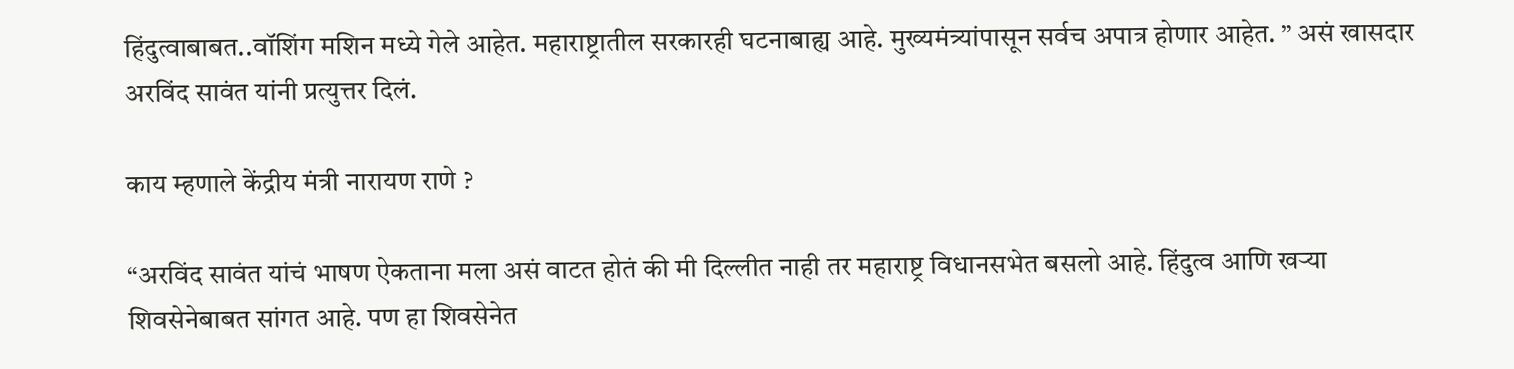हिंदुत्वाबाबत..वॉशिंग मशिन मध्ये गेले आहेत. महाराष्ट्रातील सरकारही घटनाबाह्य आहे. मुख्यमंत्र्यांपासून सर्वच अपात्र होणार आहेत. ” असं खासदार अरविंद सावंत यांनी प्रत्युत्तर दिलं.

काय म्हणाले केंद्रीय मंत्री नारायण राणे ?

“अरविंद सावंत यांचं भाषण ऐकताना मला असं वाटत होतं की मी दिल्लीत नाही तर महाराष्ट्र विधानसभेत बसलो आहे. हिंदुत्व आणि खऱ्या शिवसेनेबाबत सांगत आहे. पण हा शिवसेनेत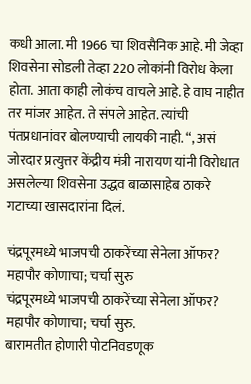कधी आला. मी 1966 चा शिवसैनिक आहे. मी जेव्हा शिवसेना सोडली तेव्हा 220 लोकांनी विरोध केला होता. आता काही लोकंच वाचले आहे. हे वाघ नाहीत तर मांजर आहेत. ते संपले आहेत. त्यांची पंतप्रधानांवर बोलण्याची लायकी नाही. “, असं जोरदार प्रत्युत्तर केंद्रीय मंत्री नारायण यांनी विरोधात असलेल्या शिवसेना उद्धव बाळासाहेब ठाकरे गटाच्या खासदारांना दिलं.

चंद्रपूरमध्ये भाजपची ठाकरेंच्या सेनेला ऑफर? महापौर कोणाचा; चर्चा सुरु
चंद्रपूरमध्ये भाजपची ठाकरेंच्या सेनेला ऑफर? महापौर कोणाचा; चर्चा सुरु.
बारामतीत होणारी पोटनिवडणूक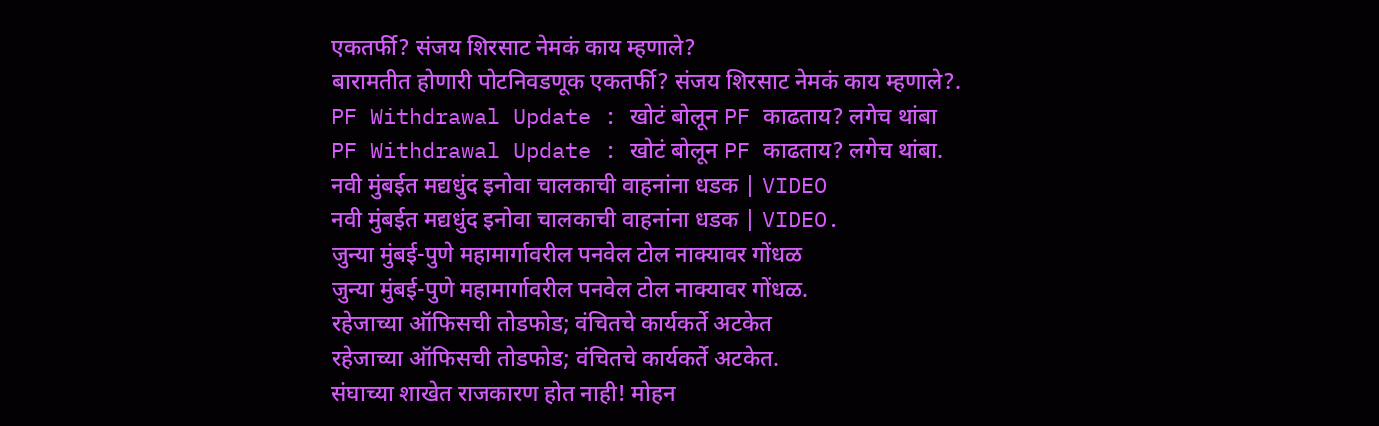एकतर्फी? संजय शिरसाट नेमकं काय म्हणाले?
बारामतीत होणारी पोटनिवडणूक एकतर्फी? संजय शिरसाट नेमकं काय म्हणाले?.
PF Withdrawal Update : खोटं बोलून PF काढताय? लगेच थांबा
PF Withdrawal Update : खोटं बोलून PF काढताय? लगेच थांबा.
नवी मुंबईत मद्यधुंद इनोवा चालकाची वाहनांना धडक | VIDEO
नवी मुंबईत मद्यधुंद इनोवा चालकाची वाहनांना धडक | VIDEO.
जुन्या मुंबई-पुणे महामार्गावरील पनवेल टोल नाक्यावर गोंधळ
जुन्या मुंबई-पुणे महामार्गावरील पनवेल टोल नाक्यावर गोंधळ.
रहेजाच्या ऑफिसची तोडफोड; वंचितचे कार्यकर्ते अटकेत
रहेजाच्या ऑफिसची तोडफोड; वंचितचे कार्यकर्ते अटकेत.
संघाच्या शाखेत राजकारण होत नाही! मोहन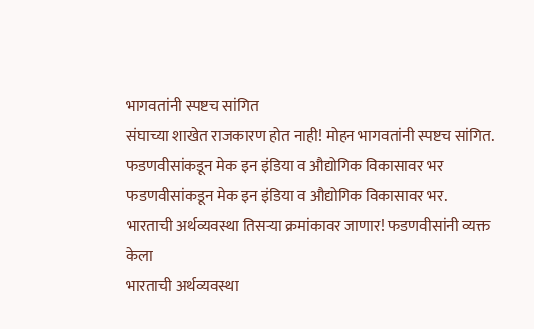भागवतांनी स्पष्टच सांगित
संघाच्या शाखेत राजकारण होत नाही! मोहन भागवतांनी स्पष्टच सांगित.
फडणवीसांकडून मेक इन इंडिया व औद्योगिक विकासावर भर
फडणवीसांकडून मेक इन इंडिया व औद्योगिक विकासावर भर.
भारताची अर्थव्यवस्था तिसऱ्या क्रमांकावर जाणार! फडणवीसांनी व्यक्त केला
भारताची अर्थव्यवस्था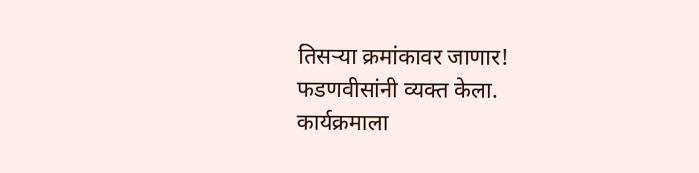तिसऱ्या क्रमांकावर जाणार! फडणवीसांनी व्यक्त केला.
कार्यक्रमाला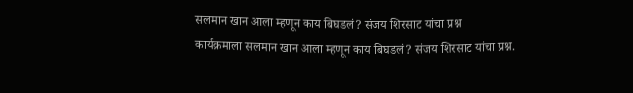सलमान खान आला म्हणून काय बिघडलं? संजय शिरसाट यांचा प्रश्न
कार्यक्रमाला सलमान खान आला म्हणून काय बिघडलं? संजय शिरसाट यांचा प्रश्न.